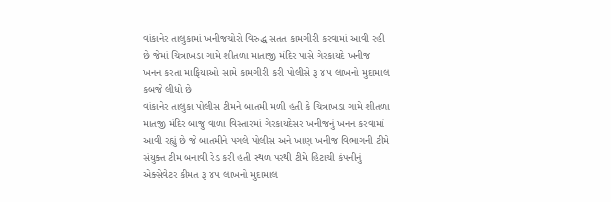વાંકાનેર તાલુકામાં ખનીજચોરો વિરુદ્ધ સતત કામગીરી કરવામાં આવી રહી છે જેમાં ચિત્રાખડા ગામે શીતળા માતાજી મંદિર પાસે ગેરકાયદે ખનીજ ખનન કરતા માફિયાઓ સામે કામગીરી કરી પોલીસે રૂ ૪૫ લાખનો મુદામાલ કબજે લીધો છે
વાંકાનેર તાલુકા પોલીસ ટીમને બાતમી મળી હતી કે ચિત્રાખડા ગામે શીતળા માતજી મંદિર બાજુ વાળા વિસ્તારમાં ગેરકાયદેસર ખનીજનું ખનન કરવામાં આવી રહ્યું છે જે બાતમીને પગલે પોલીસ અને ખાણ ખનીજ વિભાગની ટીમે સંયુક્ત ટીમ બનાવી રેડ કરી હતી સ્થળ પરથી ટીમે હિટાચી કંપનીનું એક્સેવેટર કીમત રૂ ૪૫ લાખનો મુદામાલ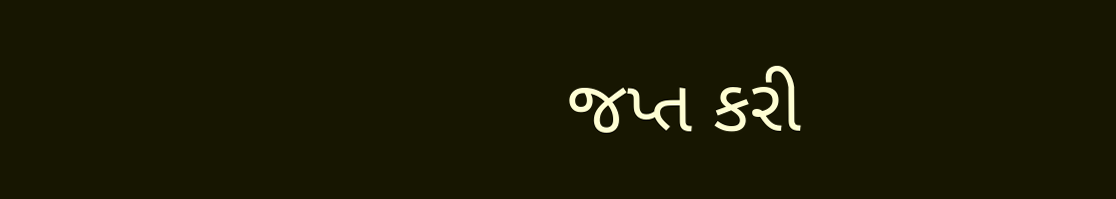જપ્ત કરી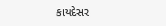કાયદેસર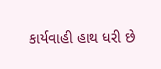કાર્યવાહી હાથ ધરી છે